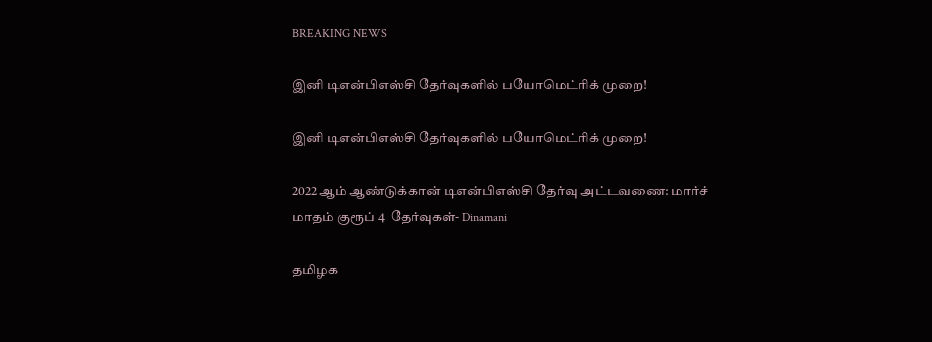BREAKING NEWS

இனி டிஎன்பிஎஸ்சி தேர்வுகளில் பயோமெட்ரிக் முறை!

இனி டிஎன்பிஎஸ்சி தேர்வுகளில் பயோமெட்ரிக் முறை!

2022ஆம் ஆண்டுக்கான் டிஎன்பிஎஸ்சி தேர்வு அட்டவணை: மார்ச் மாதம் குரூப் 4  தேர்வுகள்- Dinamani

தமிழக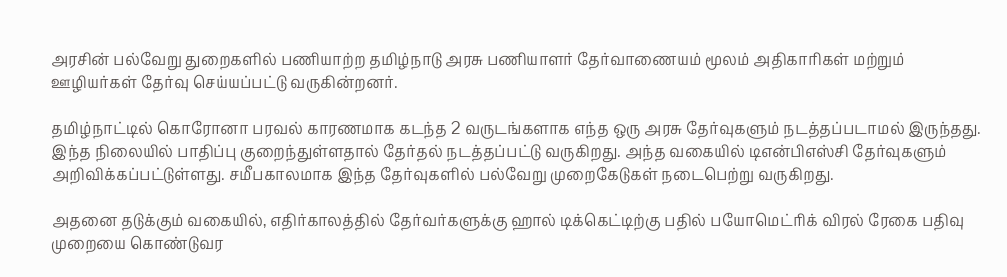அரசின் பல்வேறு துறைகளில் பணியாற்ற தமிழ்நாடு அரசு பணியாளர் தேர்வாணையம் மூலம் அதிகாரிகள் மற்றும் ஊழியர்கள் தேர்வு செய்யப்பட்டு வருகின்றனர்.

தமிழ்நாட்டில் கொரோனா பரவல் காரணமாக கடந்த 2 வருடங்களாக எந்த ஒரு அரசு தேர்வுகளும் நடத்தப்படாமல் இருந்தது. இந்த நிலையில் பாதிப்பு குறைந்துள்ளதால் தேர்தல் நடத்தப்பட்டு வருகிறது. அந்த வகையில் டிஎன்பிஎஸ்சி தேர்வுகளும் அறிவிக்கப்பட்டுள்ளது. சமீபகாலமாக இந்த தேர்வுகளில் பல்வேறு முறைகேடுகள் நடைபெற்று வருகிறது.

அதனை தடுக்கும் வகையில், எதிர்காலத்தில் தேர்வர்களுக்கு ஹால் டிக்கெட்டிற்கு பதில் பயோமெட்ரிக் விரல் ரேகை பதிவு முறையை கொண்டுவர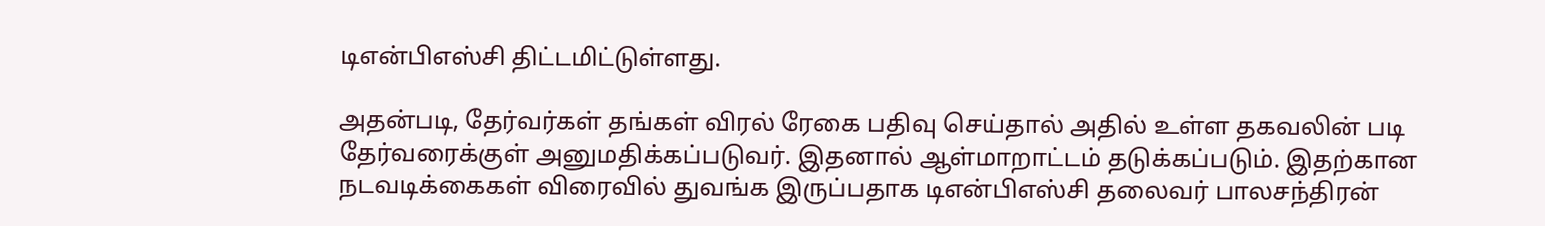டிஎன்பிஎஸ்சி திட்டமிட்டுள்ளது.

அதன்படி, தேர்வர்கள் தங்கள் விரல் ரேகை பதிவு செய்தால் அதில் உள்ள தகவலின் படி தேர்வரைக்குள் அனுமதிக்கப்படுவர். இதனால் ஆள்மாறாட்டம் தடுக்கப்படும். இதற்கான நடவடிக்கைகள் விரைவில் துவங்க இருப்பதாக டிஎன்பிஎஸ்சி தலைவர் பாலசந்திரன்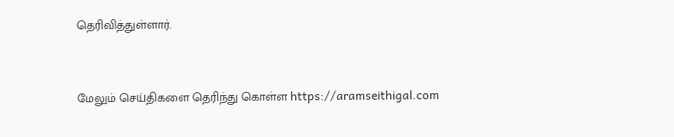தெரிவித்துள்ளார்.



மேலும் செய்திகளை தெரிந்து கொள்ள https://aramseithigal.com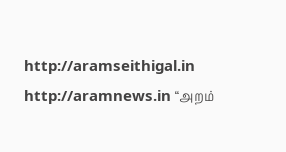http://aramseithigal.in  http://aramnews.in “அறம்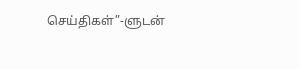செய்திகள்”-ளுடன்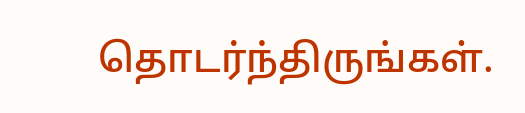தொடர்ந்திருங்கள்.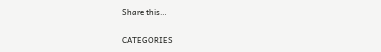Share this…

CATEGORIES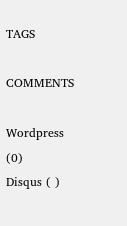TAGS

COMMENTS

Wordpress (0)
Disqus ( )